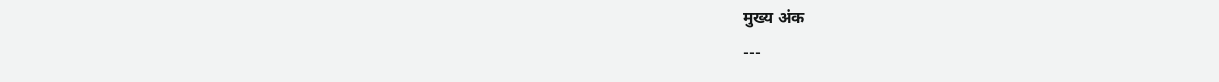मुख्य अंक
---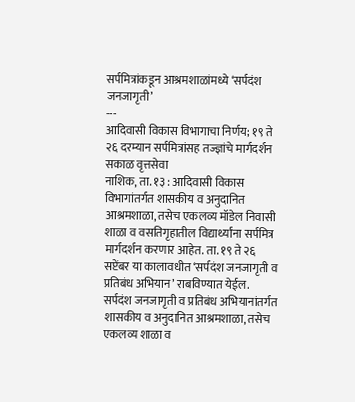सर्पमित्रांकडून आश्रमशाळांमध्ये ‘सर्पदंश जनजागृती’
---
आदिवासी विकास विभागाचा निर्णय; १९ ते २६ दरम्यान सर्पमित्रांसह तज्ज्ञांचे मार्गदर्शन
सकाळ वृत्तसेवा
नाशिक, ता. १३ : आदिवासी विकास विभागांतर्गत शासकीय व अनुदानित आश्रमशाळा, तसेच एकलव्य मॉडेल निवासी शाळा व वसतिगृहातील विद्यार्थ्यांना सर्पमित्र मार्गदर्शन करणार आहेत. ता. १९ ते २६ सप्टेंबर या कालावधीत ‘सर्पदंश जनजागृती व प्रतिबंध अभियान’ राबविण्यात येईल.
सर्पदंश जनजागृती व प्रतिबंध अभियानांतर्गत शासकीय व अनुदानित आश्रमशाळा, तसेच एकलव्य शाळा व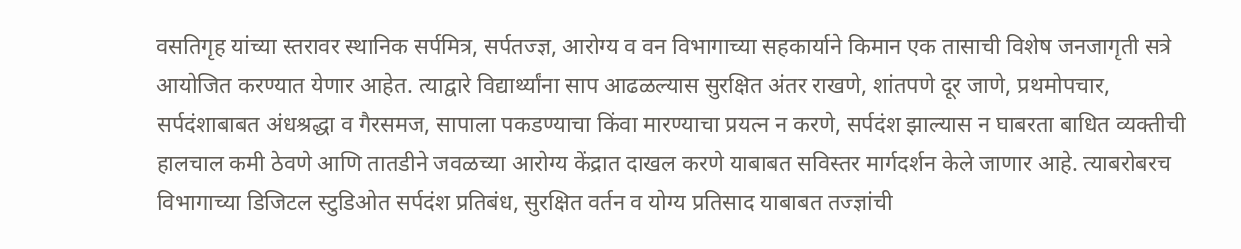वसतिगृह यांच्या स्तरावर स्थानिक सर्पमित्र, सर्पतज्ज्ञ, आरोग्य व वन विभागाच्या सहकार्याने किमान एक तासाची विशेष जनजागृती सत्रे आयोजित करण्यात येणार आहेत. त्याद्वारे विद्यार्थ्यांना साप आढळल्यास सुरक्षित अंतर राखणे, शांतपणे दूर जाणे, प्रथमोपचार, सर्पदंशाबाबत अंधश्रद्धा व गैरसमज, सापाला पकडण्याचा किंवा मारण्याचा प्रयत्न न करणे, सर्पदंश झाल्यास न घाबरता बाधित व्यक्तीची हालचाल कमी ठेवणे आणि तातडीने जवळच्या आरोग्य केंद्रात दाखल करणे याबाबत सविस्तर मार्गदर्शन केले जाणार आहे. त्याबरोबरच विभागाच्या डिजिटल स्टुडिओत सर्पदंश प्रतिबंध, सुरक्षित वर्तन व योग्य प्रतिसाद याबाबत तज्ज्ञांची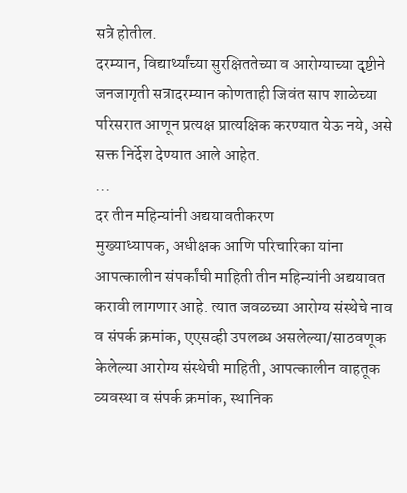सत्रे होतील.
दरम्यान, विद्यार्थ्यांच्या सुरक्षिततेच्या व आरोग्याच्या दृष्टीने जनजागृती सत्रादरम्यान कोणताही जिवंत साप शाळेच्या परिसरात आणून प्रत्यक्ष प्रात्यक्षिक करण्यात येऊ नये, असे सक्त निर्देश देण्यात आले आहेत.
...
दर तीन महिन्यांनी अद्ययावतीकरण
मुख्याध्यापक, अधीक्षक आणि परिचारिका यांना आपत्कालीन संपर्कांची माहिती तीन महिन्यांनी अद्ययावत करावी लागणार आहे. त्यात जवळच्या आरोग्य संस्थेचे नाव व संपर्क क्रमांक, एएसव्ही उपलब्ध असलेल्या/साठवणूक केलेल्या आरोग्य संस्थेची माहिती, आपत्कालीन वाहतूक व्यवस्था व संपर्क क्रमांक, स्थानिक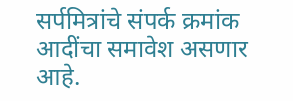सर्पमित्रांचे संपर्क क्रमांक आदींचा समावेश असणार आहे.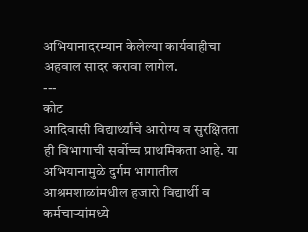अभियानादरम्यान केलेल्या कार्यवाहीचा अहवाल सादर करावा लागेल.
---
कोट
आदिवासी विद्यार्थ्यांचे आरोग्य व सुरक्षितता ही विभागाची सर्वोच्च प्राथमिकता आहे. या अभियानामुळे दुर्गम भागातील आश्रमशाळांमधील हजारो विद्यार्थी व कर्मचाऱ्यांमध्ये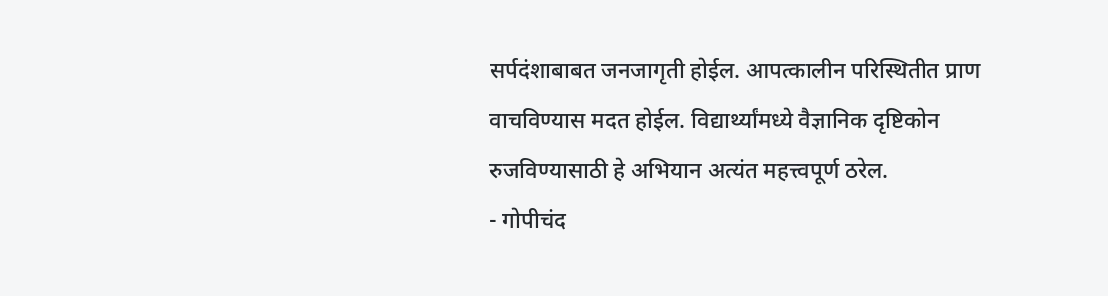सर्पदंशाबाबत जनजागृती होईल. आपत्कालीन परिस्थितीत प्राण वाचविण्यास मदत होईल. विद्यार्थ्यांमध्ये वैज्ञानिक दृष्टिकोन रुजविण्यासाठी हे अभियान अत्यंत महत्त्वपूर्ण ठरेल.
- गोपीचंद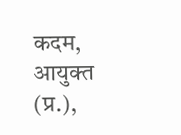कदम, आयुक्त (प्र.),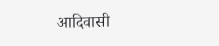आदिवासी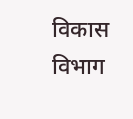विकास विभाग